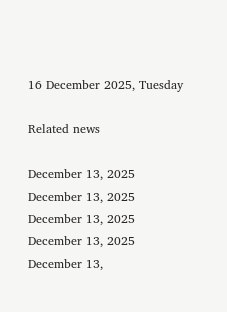16 December 2025, Tuesday

Related news

December 13, 2025
December 13, 2025
December 13, 2025
December 13, 2025
December 13,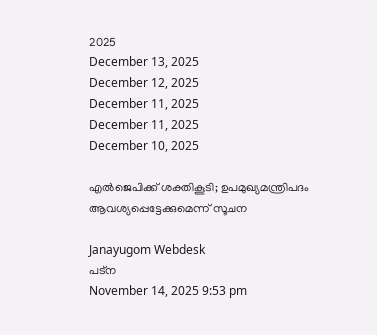2025
December 13, 2025
December 12, 2025
December 11, 2025
December 11, 2025
December 10, 2025

എല്‍ജെപിക്ക് ശക്തികൂടി; ഉപമുഖ്യമന്ത്രിപദം ആവശ്യപ്പെട്ടേക്കുമെന്ന് സൂചന

Janayugom Webdesk
പട്ന
November 14, 2025 9:53 pm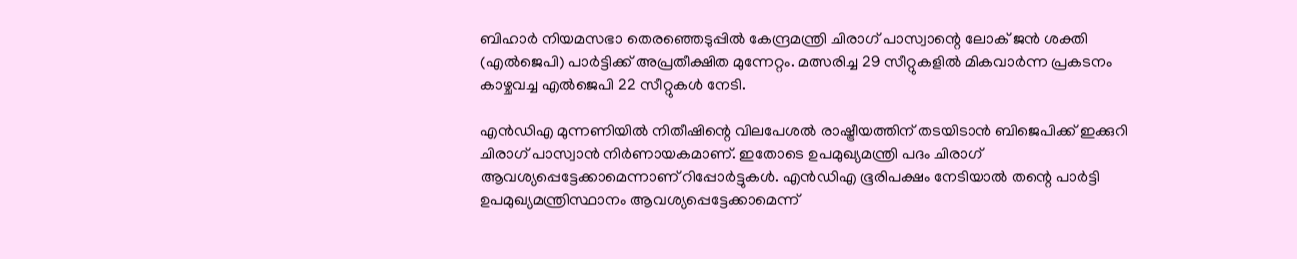ബിഹാർ നിയമസഭാ തെരഞ്ഞെടുപ്പിൽ കേന്ദ്രമന്ത്രി ചിരാഗ് പാസ്വാന്റെ ലോക് ജൻ ശക്തി (എൽജെപി) പാർട്ടിക്ക് അപ്രതീക്ഷിത മുന്നേറ്റം. മത്സരിച്ച 29 സീറ്റുകളിൽ മികവാർന്ന പ്രകടനം കാഴ്ചവച്ച എൽജെപി 22 സീറ്റുകള്‍ നേടി.

എൻഡിഎ മുന്നണിയിൽ നിതീഷിന്റെ വിലപേശൽ രാഷ്ട്രീയത്തിന് തടയിടാൻ ബിജെപിക്ക് ഇക്കുറി ചിരാഗ് പാസ്വാൻ നിർണായകമാണ്. ഇതോടെ ഉപമുഖ്യമന്ത്രി പദം ചിരാഗ് ആവശ്യപ്പെട്ടേക്കാമെന്നാണ് റിപ്പോര്‍ട്ടുകള്‍. എൻ‌ഡി‌എ ഭൂരിപക്ഷം നേടിയാൽ തന്റെ പാർട്ടി ഉപമുഖ്യമന്ത്രിസ്ഥാനം ആവശ്യപ്പെട്ടേക്കാമെന്ന്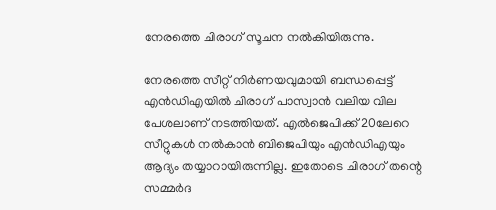നേരത്തെ ചിരാഗ് സൂചന നല്‍കിയിരുന്നു.

നേരത്തെ സീറ്റ് നിര്‍ണയവുമായി ബന്ധപ്പെട്ട് എൻഡിഎയിൽ ചിരാഗ് പാസ്വാൻ വലിയ വില പേശലാണ് നടത്തിയത്. എൽജെപിക്ക് 20ലേറെ സീറ്റുകൾ നൽകാൻ ബിജെപിയും എൻഡിഎയും ആദ്യം തയ്യാറായിരുന്നില്ല. ഇതോടെ ചിരാഗ് തന്റെ സമ്മര്‍ദ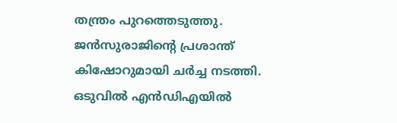തന്ത്രം പുറത്തെടുത്തു. ജൻസുരാജിന്റെ പ്രശാന്ത് കിഷോറുമായി ചർച്ച നടത്തി. ഒടുവിൽ എൻഡിഎയിൽ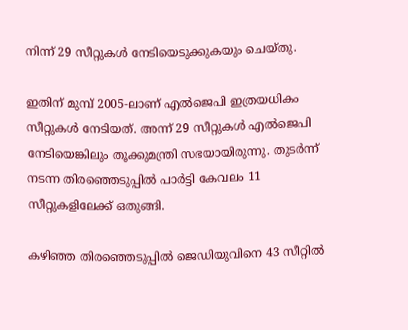നിന്ന് 29 സീറ്റുകൾ നേടിയെടുക്കുകയും ചെയ്തു.

ഇതിന് മുമ്പ് 2005‑ലാണ് എൽജെപി ഇത്രയധികം സീറ്റുകൾ നേടിയത്. അന്ന് 29 സീറ്റുകൾ എൽജെപി നേടിയെങ്കിലും തൂക്കുമന്ത്രി സഭയായിരുന്നു. തുടർന്ന് നടന്ന തിരഞ്ഞെടുപ്പിൽ പാർട്ടി കേവലം 11 സീറ്റുകളിലേക്ക് ഒതുങ്ങി.

കഴിഞ്ഞ തിരഞ്ഞെടുപ്പിൽ ജെഡിയുവിനെ 43 സീറ്റിൽ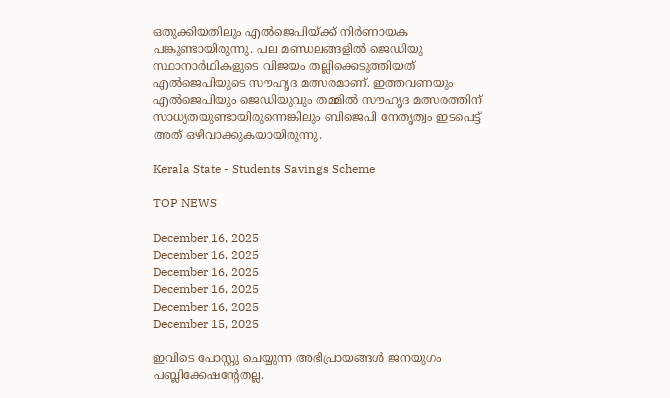ഒതുക്കിയതിലും എൽജെപിയ്ക്ക് നിർണായക പങ്കുണ്ടായിരുന്നു. പല മണ്ഡലങ്ങളിൽ ജെഡിയു സ്ഥാനാർഥികളുടെ വിജയം തല്ലിക്കെടുത്തിയത് എൽജെപിയുടെ സൗഹൃദ മത്സരമാണ്. ഇത്തവണയും എൽജെപിയും ജെഡിയുവും തമ്മിൽ സൗഹൃദ മത്സരത്തിന് സാധ്യതയുണ്ടായിരുന്നെങ്കിലും ബിജെപി നേതൃത്വം ഇടപെട്ട് അത് ഒഴിവാക്കുകയായിരുന്നു.

Kerala State - Students Savings Scheme

TOP NEWS

December 16, 2025
December 16, 2025
December 16, 2025
December 16, 2025
December 16, 2025
December 15, 2025

ഇവിടെ പോസ്റ്റു ചെയ്യുന്ന അഭിപ്രായങ്ങള്‍ ജനയുഗം പബ്ലിക്കേഷന്റേതല്ല.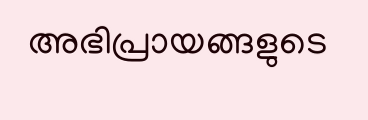അഭിപ്രായങ്ങളുടെ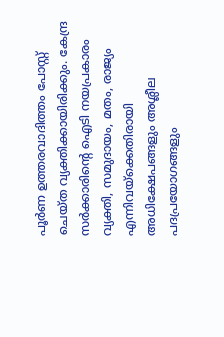പൂര്‍ണ ഉത്തരവാദിത്തം പോസ്റ്റ് ചെയ്ത വ്യക്തിക്കായിരിക്കും. കേന്ദ്ര സര്‍ക്കാരിന്റെ ഐടി നയപ്രകാരം വ്യക്തി, സമുദായം, മതം, രാജ്യം എന്നിവയ്‌ക്കെതിരായി അധിക്ഷേപങ്ങളും അശ്ലീല പദപ്രയോഗങ്ങളും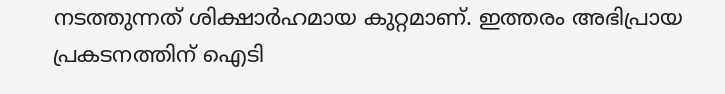നടത്തുന്നത് ശിക്ഷാര്‍ഹമായ കുറ്റമാണ്. ഇത്തരം അഭിപ്രായ പ്രകടനത്തിന് ഐടി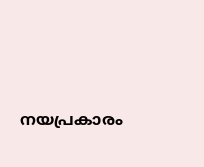നയപ്രകാരം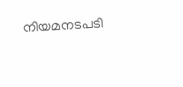നിയമനടപടി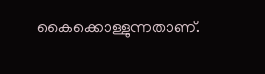കൈക്കൊള്ളുന്നതാണ്.